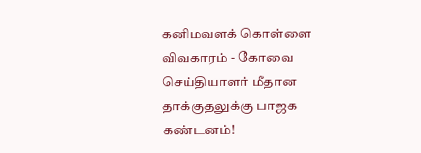கனிமவளக் கொள்ளை விவகாரம் - கோவை செய்தியாளர் மீதான தாக்குதலுக்கு பாஜக கண்டனம்!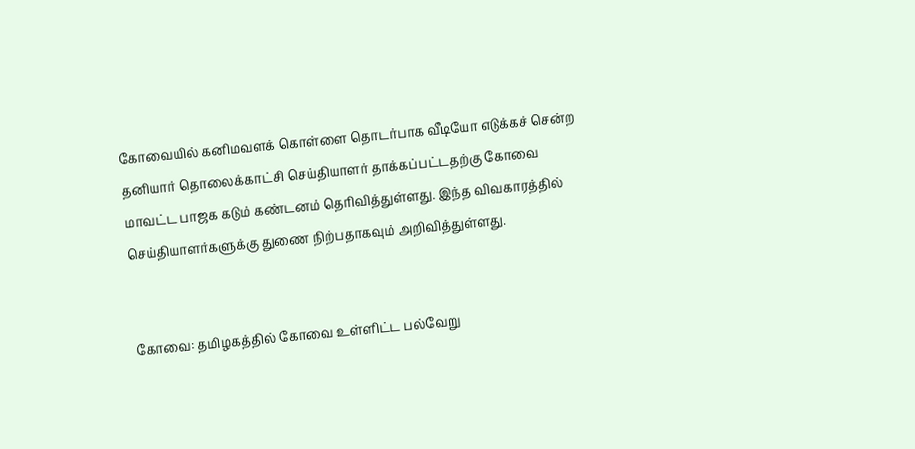கோவையில் கனிமவளக் கொள்ளை தொடர்பாக வீடியோ எடுக்கச் சென்ற தனியார் தொலைக்காட்சி செய்தியாளர் தாக்கப்பட்டதற்கு கோவை மாவட்ட பாஜக கடும் கண்டனம் தெரிவித்துள்ளது. இந்த விவகாரத்தில் செய்தியாளர்களுக்கு துணை நிற்பதாகவும் அறிவித்துள்ளது.


கோவை: தமிழகத்தில் கோவை உள்ளிட்ட பல்வேறு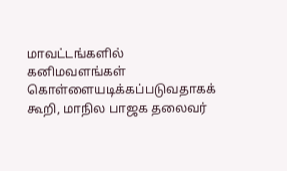மாவட்டங்களில் கனிமவளங்கள் கொள்ளையடிக்கப்படுவதாகக் கூறி, மாநில பாஜக தலைவர்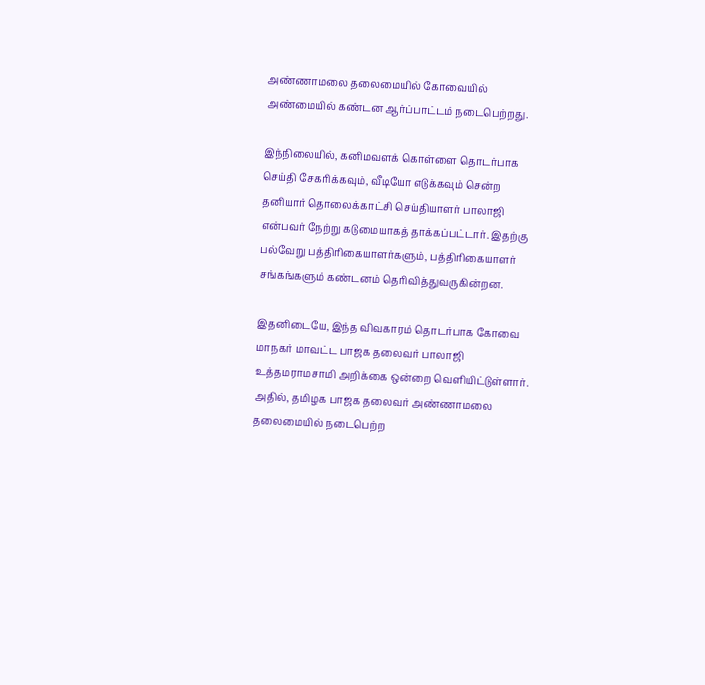அண்ணாமலை தலைமையில் கோவையில் அண்மையில் கண்டன ஆர்ப்பாட்டம் நடைபெற்றது.

இந்நிலையில், கனிமவளக் கொள்ளை தொடர்பாக செய்தி சேகரிக்கவும், வீடியோ எடுக்கவும் சென்ற தனியார் தொலைக்காட்சி செய்தியாளர் பாலாஜி என்பவர் நேற்று கடுமையாகத் தாக்கப்பட்டார். இதற்கு பல்வேறு பத்திரிகையாளர்களும், பத்திரிகையாளர் சங்கங்களும் கண்டனம் தெரிவித்துவருகின்றன.

இதனிடையே, இந்த விவகாரம் தொடர்பாக கோவை மாநகர் மாவட்ட பாஜக தலைவர் பாலாஜி உத்தமராமசாமி அறிக்கை ஒன்றை வெளியிட்டுள்ளார். அதில், தமிழக பாஜக தலைவர் அண்ணாமலை தலைமையில் நடைபெற்ற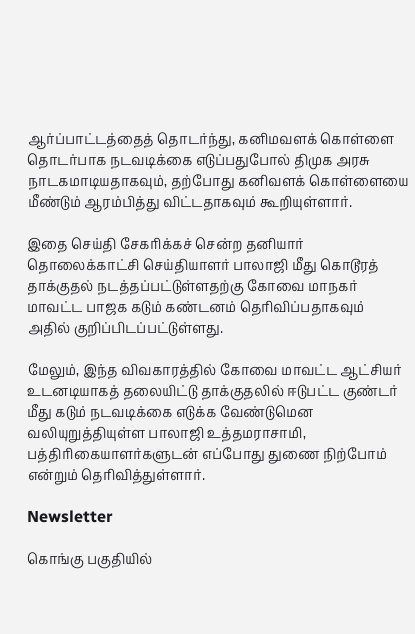ஆர்ப்பாட்டத்தைத் தொடர்ந்து, கனிமவளக் கொள்ளை தொடர்பாக நடவடிக்கை எடுப்பதுபோல் திமுக அரசு நாடகமாடியதாகவும், தற்போது கனிவளக் கொள்ளையை மீண்டும் ஆரம்பித்து விட்டதாகவும் கூறியுள்ளார்.

இதை செய்தி சேகரிக்கச் சென்ற தனியார் தொலைக்காட்சி செய்தியாளர் பாலாஜி மீது கொடூரத் தாக்குதல் நடத்தப்பட்டுள்ளதற்கு கோவை மாநகர் மாவட்ட பாஜக கடும் கண்டனம் தெரிவிப்பதாகவும் அதில் குறிப்பிடப்பட்டுள்ளது.

மேலும், இந்த விவகாரத்தில் கோவை மாவட்ட ஆட்சியர் உடனடியாகத் தலையிட்டு தாக்குதலில் ஈடுபட்ட குண்டர் மீது கடும் நடவடிக்கை எடுக்க வேண்டுமென வலியுறுத்தியுள்ள பாலாஜி உத்தமராசாமி, பத்திரிகையாளர்களுடன் எப்போது துணை நிற்போம் என்றும் தெரிவித்துள்ளார்.

Newsletter

கொங்கு பகுதியில்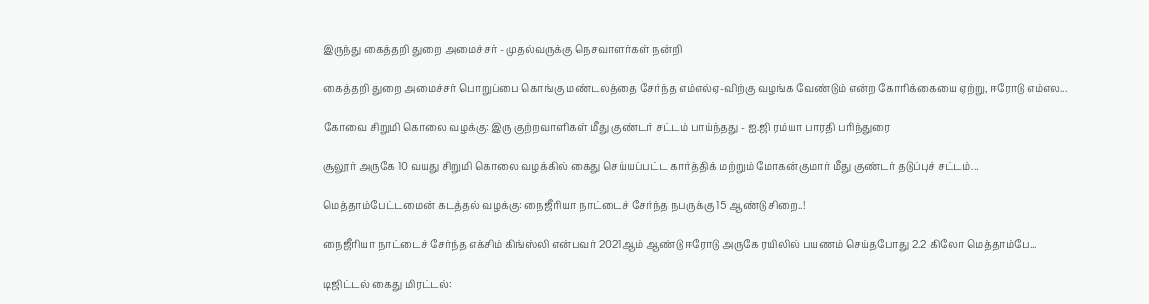இருந்து கைத்தறி துறை அமைச்சர் - முதல்வருக்கு நெசவாளர்கள் நன்றி

கைத்தறி துறை அமைச்சர் பொறுப்பை கொங்கு மண்டலத்தை சேர்ந்த எம்எல்ஏ-விற்கு வழங்க வேண்டும் என்ற கோரிக்கையை ஏற்று, ஈரோடு எம்எல...

கோவை சிறுமி கொலை வழக்கு: இரு குற்றவாளிகள் மீது குண்டர் சட்டம் பாய்ந்தது - ஐ.ஜி ரம்யா பாரதி பரிந்துரை

சூலூர் அருகே 10 வயது சிறுமி கொலை வழக்கில் கைது செய்யப்பட்ட கார்த்திக் மற்றும் மோகன்குமார் மீது குண்டர் தடுப்புச் சட்டம்...

மெத்தாம்பேட்டமைன் கடத்தல் வழக்கு: நைஜீரியா நாட்டைச் சேர்ந்த நபருக்கு 15 ஆண்டு சிறை..!

நைஜீரியா நாட்டைச் சேர்ந்த எக்சிம் கிங்ஸ்லி என்பவர் 2021ஆம் ஆண்டு ஈரோடு அருகே ரயிலில் பயணம் செய்தபோது 2.2 கிலோ மெத்தாம்பே...

டிஜிட்டல் கைது மிரட்டல்: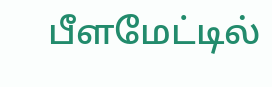பீளமேட்டில்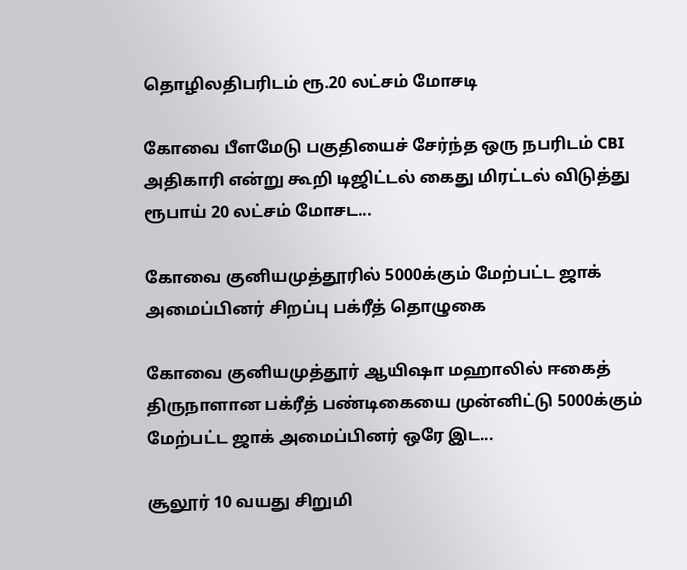தொழிலதிபரிடம் ரூ.20 லட்சம் மோசடி

கோவை பீளமேடு பகுதியைச் சேர்ந்த ஒரு நபரிடம் CBI அதிகாரி என்று கூறி டிஜிட்டல் கைது மிரட்டல் விடுத்து ரூபாய் 20 லட்சம் மோசட...

கோவை குனியமுத்தூரில் 5000க்கும் மேற்பட்ட ஜாக் அமைப்பினர் சிறப்பு பக்ரீத் தொழுகை

கோவை குனியமுத்தூர் ஆயிஷா மஹாலில் ஈகைத் திருநாளான பக்ரீத் பண்டிகையை முன்னிட்டு 5000க்கும் மேற்பட்ட ஜாக் அமைப்பினர் ஒரே இட...

சூலூர் 10 வயது சிறுமி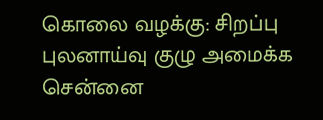கொலை வழக்கு: சிறப்பு புலனாய்வு குழு அமைக்க சென்னை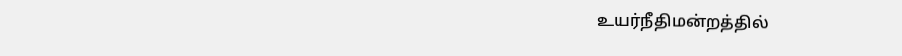உயர்நீதிமன்றத்தில்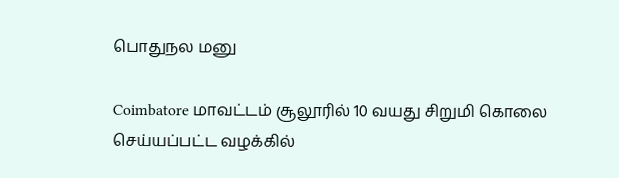பொதுநல மனு

Coimbatore மாவட்டம் சூலூரில் 10 வயது சிறுமி கொலை செய்யப்பட்ட வழக்கில்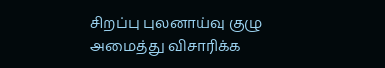சிறப்பு புலனாய்வு குழு அமைத்து விசாரிக்க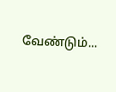வேண்டும்...